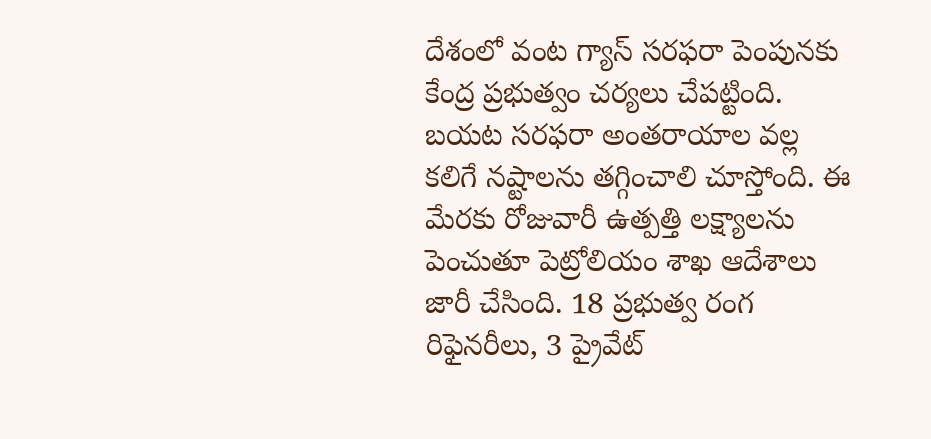దేశంలో వంట గ్యాస్ సరఫరా పెంపునకు కేంద్ర ప్రభుత్వం చర్యలు చేపట్టింది. బయట సరఫరా అంతరాయాల వల్ల కలిగే నష్టాలను తగ్గించాలి చూస్తోంది. ఈ మేరకు రోజువారీ ఉత్పత్తి లక్ష్యాలను పెంచుతూ పెట్రోలియం శాఖ ఆదేశాలు జారీ చేసింది. 18 ప్రభుత్వ రంగ రిఫైనరీలు, 3 ప్రైవేట్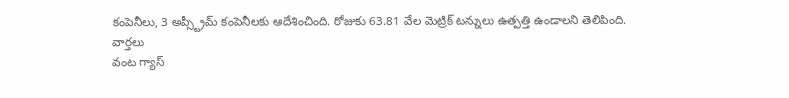కంపెనీలు, 3 అప్స్ట్రీమ్ కంపెనీలకు ఆదేశించింది. రోజుకు 63.81 వేల మెట్రిక్ టన్నులు ఉత్పత్తి ఉండాలని తెలిపింది.
వార్తలు
వంట గ్యాస్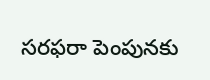సరఫరా పెంపునకు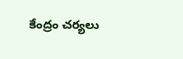కేంద్రం చర్యలు